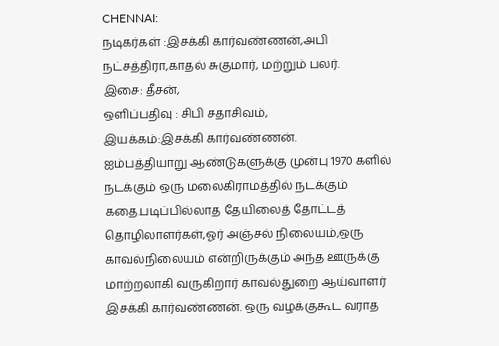CHENNAI:
நடிகர்கள் :இசக்கி கார்வண்ணன்,அபி நட்சத்திரா,காதல் சுகுமார், மற்றும் பலர்.
இசை: தீசன்,
ஒளிப்பதிவு : சிபி சதாசிவம்,
இயக்கம்:இசக்கி கார்வண்ணன்.
ஐம்பத்தியாறு ஆண்டுகளுக்கு முன்பு 1970 களில் நடக்கும் ஒரு மலைகிராமத்தில் நடக்கும் கதை.படிப்பில்லாத தேயிலைத் தோட்டத் தொழிலாளர்கள்,ஓர் அஞ்சல் நிலையம்,ஒரு காவல்நிலையம் என்றிருக்கும் அந்த ஊருக்கு மாற்றலாகி வருகிறார் காவல்துறை ஆய்வாளர் இசக்கி கார்வண்ணன். ஒரு வழக்குகூட வராத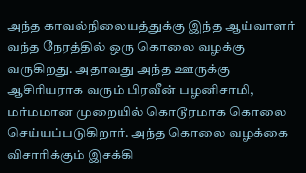அந்த காவல்நிலையத்துக்கு இந்த ஆய்வாளர் வந்த நேரத்தில் ஒரு கொலை வழக்கு வருகிறது. அதாவது அந்த ஊருக்கு ஆசிரியராக வரும் பிரவீன் பழனிசாமி, மர்மமான முறையில் கொடூரமாக கொலை செய்யப்படுகிறார். அந்த கொலை வழக்கை விசாரிக்கும் இசக்கி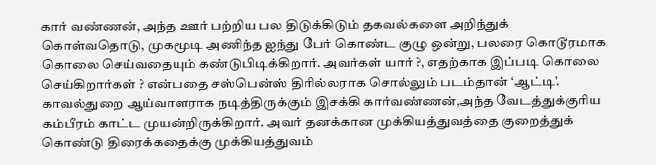கார் வண்ணன், அந்த ஊர் பற்றிய பல திடுக்கிடும் தகவல்களை அறிந்துக் கொள்வதொடு, முகமூடி அணிந்த ஐந்து பேர் கொண்ட குழு ஒன்று, பலரை கொடூரமாக கொலை செய்வதையும் கண்டுபிடிக்கிறார். அவர்கள் யார் ?, எதற்காக இப்படி கொலை செய்கிறார்கள் ? என்பதை சஸ்பென்ஸ் திரில்லராக சொல்லும் படம்தான் ‘ஆட்டி’.
காவல்துறை ஆய்வாளராக நடித்திருக்கும் இசக்கி கார்வண்ணன்,அந்த வேடத்துக்குரிய கம்பீரம் காட்ட முயன்றிருக்கிறார். அவர் தனக்கான முக்கியத்துவத்தை குறைத்துக் கொண்டு திரைக்கதைக்கு முக்கியத்துவம்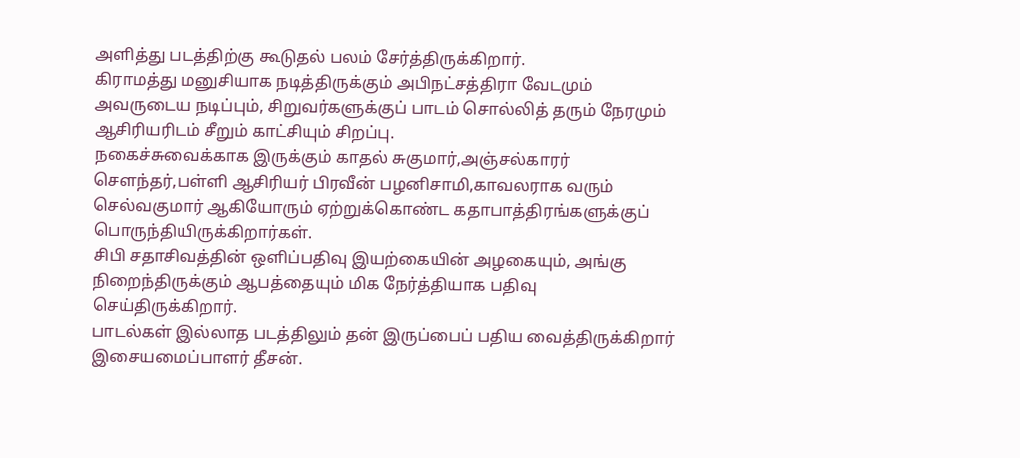அளித்து படத்திற்கு கூடுதல் பலம் சேர்த்திருக்கிறார்.
கிராமத்து மனுசியாக நடித்திருக்கும் அபிநட்சத்திரா வேடமும் அவருடைய நடிப்பும், சிறுவர்களுக்குப் பாடம் சொல்லித் தரும் நேரமும் ஆசிரியரிடம் சீறும் காட்சியும் சிறப்பு.
நகைச்சுவைக்காக இருக்கும் காதல் சுகுமார்,அஞ்சல்காரர் சௌந்தர்,பள்ளி ஆசிரியர் பிரவீன் பழனிசாமி,காவலராக வரும் செல்வகுமார் ஆகியோரும் ஏற்றுக்கொண்ட கதாபாத்திரங்களுக்குப் பொருந்தியிருக்கிறார்கள்.
சிபி சதாசிவத்தின் ஒளிப்பதிவு இயற்கையின் அழகையும், அங்கு நிறைந்திருக்கும் ஆபத்தையும் மிக நேர்த்தியாக பதிவு செய்திருக்கிறார்.
பாடல்கள் இல்லாத படத்திலும் தன் இருப்பைப் பதிய வைத்திருக்கிறார் இசையமைப்பாளர் தீசன்.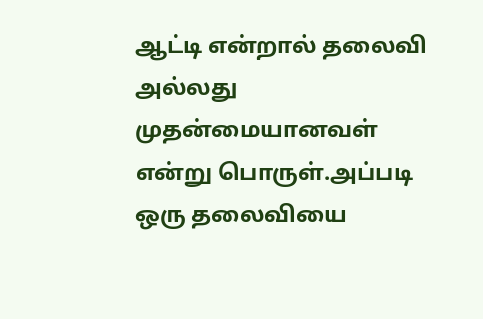ஆட்டி என்றால் தலைவி அல்லது முதன்மையானவள் என்று பொருள்.அப்படி ஒரு தலைவியை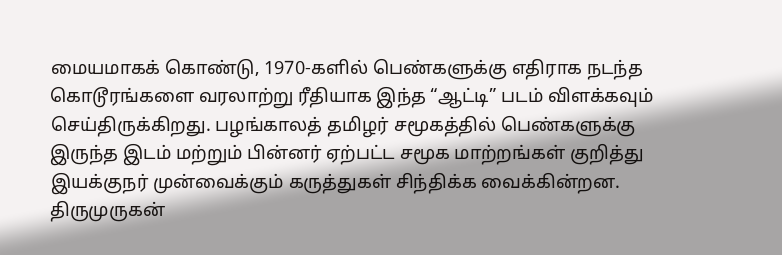மையமாகக் கொண்டு, 1970-களில் பெண்களுக்கு எதிராக நடந்த கொடூரங்களை வரலாற்று ரீதியாக இந்த “ஆட்டி” படம் விளக்கவும் செய்திருக்கிறது. பழங்காலத் தமிழர் சமூகத்தில் பெண்களுக்கு இருந்த இடம் மற்றும் பின்னர் ஏற்பட்ட சமூக மாற்றங்கள் குறித்து இயக்குநர் முன்வைக்கும் கருத்துகள் சிந்திக்க வைக்கின்றன. திருமுருகன்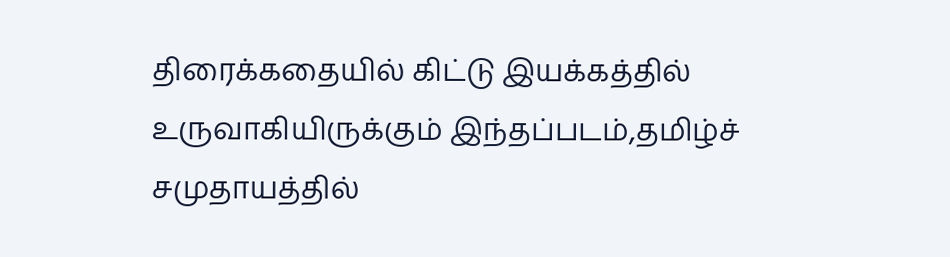திரைக்கதையில் கிட்டு இயக்கத்தில் உருவாகியிருக்கும் இந்தப்படம்,தமிழ்ச் சமுதாயத்தில்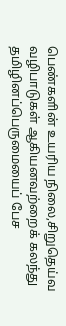பெண்களின் உயரிய நிலை,சிறுதெய்வ வழிபாடுகள் ஆகியனவற்றைக் கலந்து தமிழினப்பெருமையைப் பேச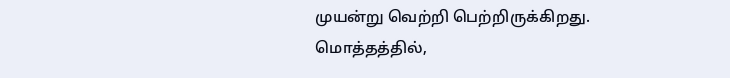முயன்று வெற்றி பெற்றிருக்கிறது.
மொத்தத்தில்,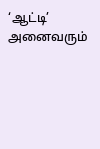‘ஆட்டி’ அனைவரும்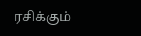ரசிக்கும்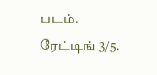படம்.
ரேட்டிங் 3/5.